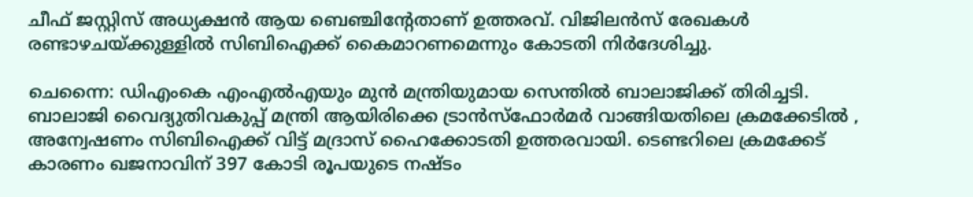ചീഫ് ജസ്റ്റിസ് അധ്യക്ഷൻ ആയ ബെഞ്ചിന്റേതാണ് ഉത്തരവ്. വിജിലൻസ് രേഖകൾ രണ്ടാഴചയ്ക്കുള്ളിൽ സിബിഐക്ക് കൈമാറണമെന്നും കോട‌തി നിർദേശിച്ചു.

ചെന്നൈ: ഡിഎംകെ എംഎൽഎയും മുൻ മന്ത്രിയുമായ സെന്തിൽ ബാലാജിക്ക് തിരിച്ചടി. ബാലാജി വൈദ്യുതിവകുപ്പ് മന്ത്രി ആയിരിക്കെ ട്രാൻസ്ഫോർമർ വാങ്ങിയതിലെ ക്രമക്കേടിൽ , അന്വേഷണം സിബിഐക്ക് വിട്ട് മദ്രാസ് ഹൈക്കോടതി ഉത്തരവായി. ടെണ്ടറിലെ ക്രമക്കേട് കാരണം ഖജനാവിന് 397 കോടി രൂപയുടെ നഷ്ടം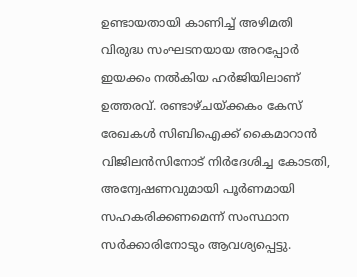ഉണ്ടായതായി കാണിച്ച് അഴിമതി വിരുദ്ധ സംഘടനയായ അറപ്പോർ ഇയക്കം നൽകിയ ഹർജിയിലാണ് ഉത്തരവ്. രണ്ടാഴ്ചയ്ക്കകം കേസ് രേഖകൾ സിബിഐക്ക് കൈമാറാൻ വിജിലൻസിനോട് നിർദേശിച്ച കോടതി, അന്വേഷണവുമായി പൂർണമായി സഹകരിക്കണമെന്ന് സംസ്ഥാന സർക്കാരിനോടും ആവശ്യപ്പെട്ടു.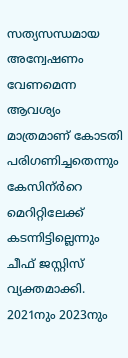സത്യസന്ധമായ അന്വേഷണം വേണമെന്ന ആവശ്യം മാത്രമാണ് കോടതി പരിഗണിച്ചതെന്നും കേസിന്ർറെ മെറിറ്റിലേക്ക് കടന്നിട്ടില്ലെന്നും ചീഫ് ജസ്റ്റിസ് വ്യക്തമാക്കി. 2021നും 2023നും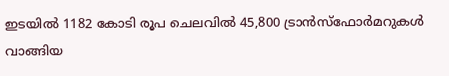ഇടയിൽ 1182 കോടി രൂപ ചെലവിൽ 45,800 ട്രാൻസ്ഫോർമറുകൾ വാങ്ങിയ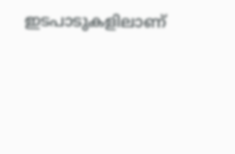ഇടപാടുകളിലാണ്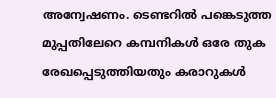അന്വേഷണം. ടെണ്ടറിൽ പങ്കെടുത്ത മുപ്പതിലേറെ കമ്പനികൾ ഒരേ തുക രേഖപ്പെടുത്തിയതും കരാറുകൾ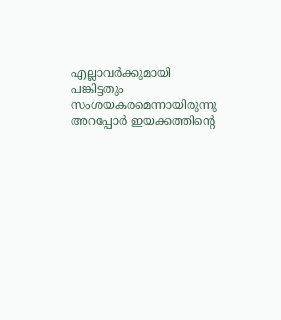എല്ലാവർക്കുമായി പങ്കിട്ടതും സംശയകരമെന്നായിരുന്നു അറപ്പോർ ഇയക്കത്തിന്റെ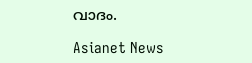വാദം.

Asianet News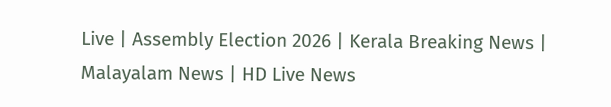Live | Assembly Election 2026 | Kerala Breaking News | Malayalam News | HD Live News